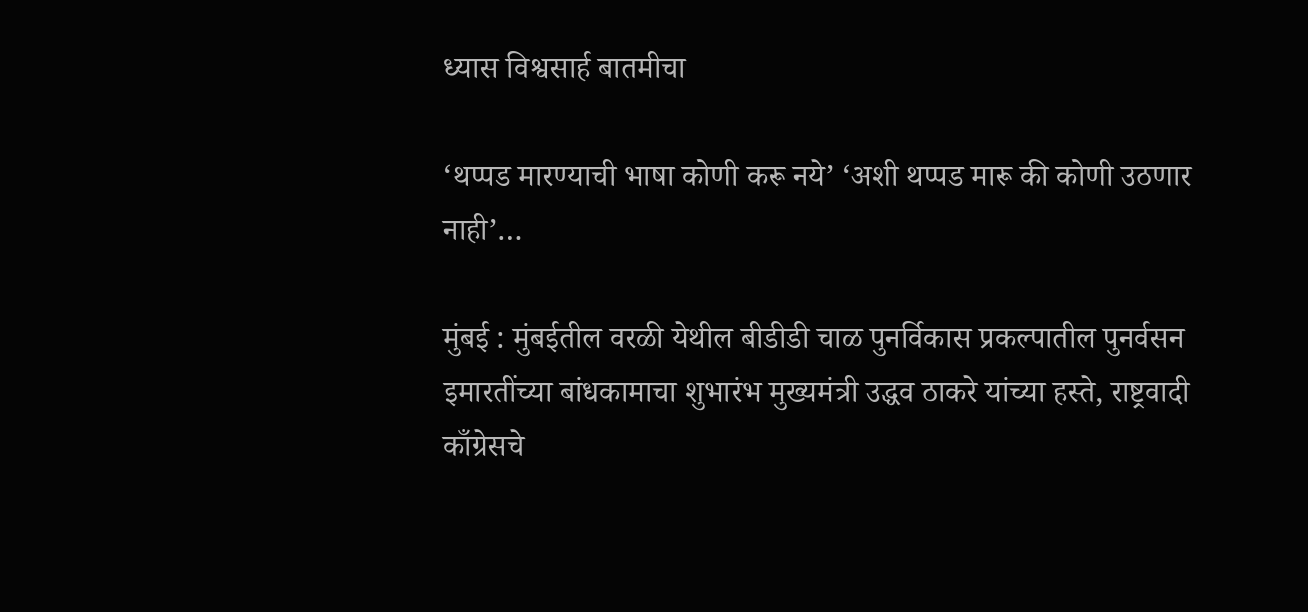ध्यास विश्वसार्ह बातमीचा

‘थप्पड मारण्याची भाषा कोणी करू नये’ ‘अशी थप्पड मारू की कोणी उठणार नाही’…

मुंबई : मुंबईतील वरळी येथील बीडीडी चाळ पुनर्विकास प्रकल्पातील पुनर्वसन इमारतींच्या बांधकामाचा शुभारंभ मुख्यमंत्री उद्धव ठाकरे यांच्या हस्ते, राष्ट्रवादी काँग्रेसचे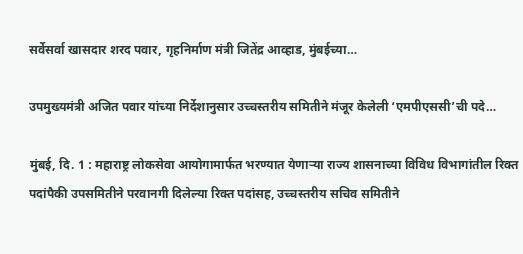सर्वेसर्वा खासदार शरद पवार, गृहनिर्माण मंत्री जितेंद्र आव्हाड, मुंबईच्या…

उपमुख्यमंत्री अजित पवार यांच्या निर्देशानुसार उच्चस्तरीय समितीने मंजूर केलेली ‘एमपीएससी’ची पदे…

मुंबई, दि. 1 : महाराष्ट्र लोकसेवा आयोगामार्फत भरण्यात येणाऱ्या राज्य शासनाच्या विविध विभागांतील रिक्त पदांपैकी उपसमितीने परवानगी दिलेल्या रिक्त पदांसह, उच्चस्तरीय सचिव समितीने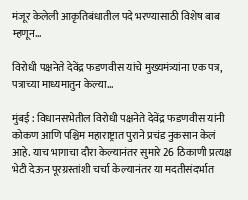मंजूर केलेली आकृतिबंधातील पदे भरण्यासाठी विशेष बाब म्हणून…

विरोधी पक्षनेते देवेंद्र फडणवीस यांचे मुख्यमंत्र्यांना एक पत्र, पत्राच्या माध्यमातुन केल्या…

मुंबई : विधानसभेतील विरोधी पक्षनेते देवेंद्र फडणवीस यांनी कोकण आणि पश्चिम महाराष्ट्रात पुराने प्रचंड नुकसान केलं आहे. याच भागाचा दौरा केल्यानंतर सुमारे 26 ठिकाणी प्रत्यक्ष भेटी देऊन पूरग्रस्तांशी चर्चा केल्यानंतर या मदतीसंदर्भात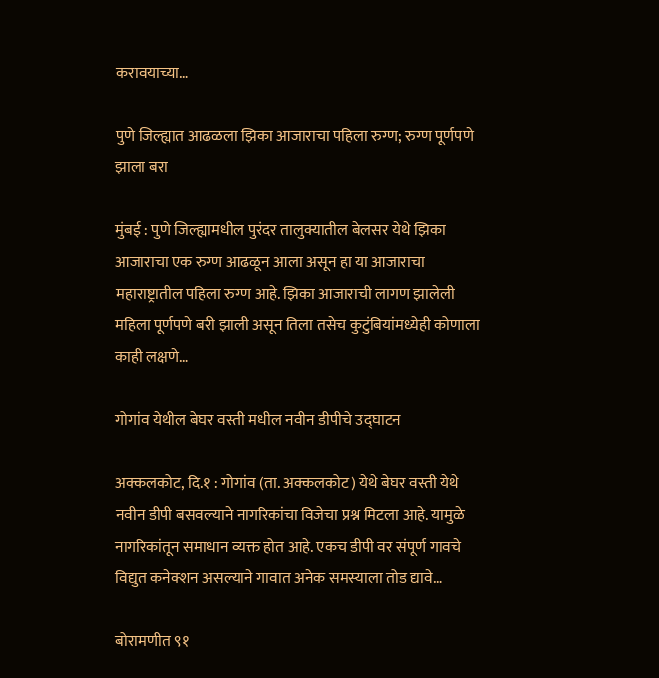करावयाच्या…

पुणे जिल्ह्यात आढळला झिका आजाराचा पहिला रुग्ण; रुग्ण पूर्णपणे झाला बरा

मुंबई : पुणे जिल्ह्यामधील पुरंदर तालुक्यातील बेलसर येथे झिका आजाराचा एक रुग्ण आढळून आला असून हा या आजाराचा महाराष्ट्रातील पहिला रुग्ण आहे. झिका आजाराची लागण झालेली महिला पूर्णपणे बरी झाली असून तिला तसेच कुटुंबियांमध्येही कोणाला काही लक्षणे…

गोगांव येथील बेघर वस्ती मधील नवीन डीपीचे उद्घाटन

अक्कलकोट, दि.१ : गोगांव (ता. अक्कलकोट) येथे बेघर वस्ती येथे नवीन डीपी बसवल्याने नागरिकांचा विजेचा प्रश्न मिटला आहे. यामुळे नागरिकांतून समाधान व्यक्त होत आहे. एकच डीपी वर संपूर्ण गावचे विद्युत कनेक्शन असल्याने गावात अनेक समस्याला तोड द्यावे…

बोरामणीत ९१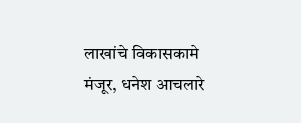लाखांचे विकासकामे मंजूर, धनेश आचलारे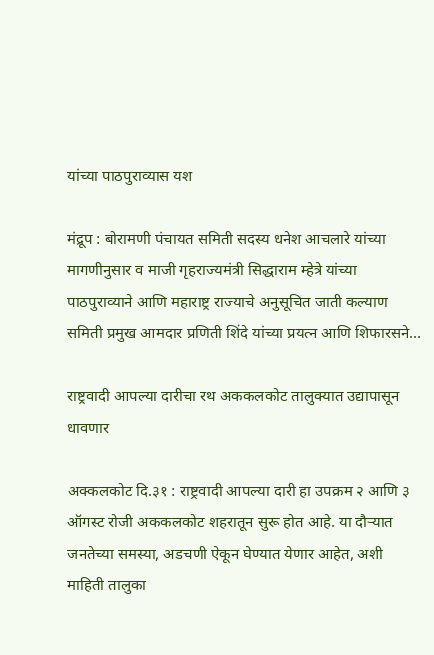यांच्या पाठपुराव्यास यश

मंद्रूप : बोरामणी पंचायत समिती सदस्य धनेश आचलारे यांच्या मागणीनुसार व माजी गृहराज्यमंत्री सिद्धाराम म्हेत्रे यांच्या पाठपुराव्याने आणि महाराष्ट्र राज्याचे अनुसूचित जाती कल्याण समिती प्रमुख आमदार प्रणिती शिंदे यांच्या प्रयत्न आणि शिफारसने…

राष्ट्रवादी आपल्या दारीचा रथ अककलकोट तालुक्यात उद्यापासून धावणार

अक्कलकोट दि.३१ : राष्ट्रवादी आपल्या दारी हा उपक्रम २ आणि ३ ऑगस्ट रोजी अककलकोट शहरातून सुरू होत आहे. या दौऱ्यात जनतेच्या समस्या, अडचणी ऐकून घेण्यात येणार आहेत, अशी माहिती तालुका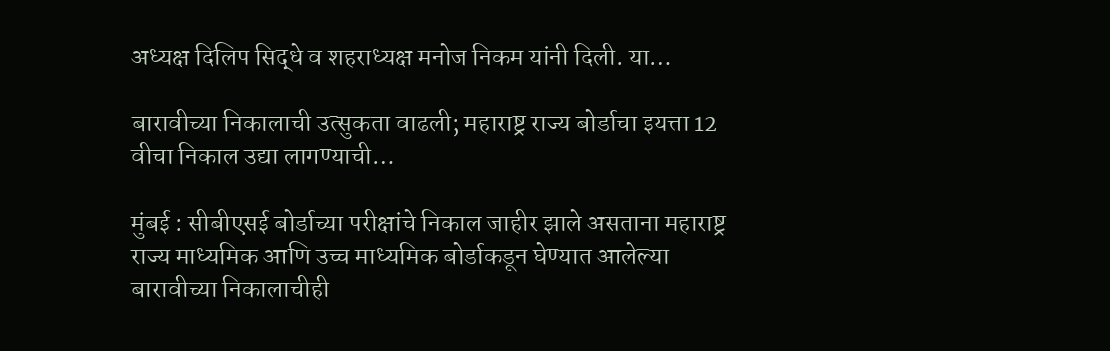अध्यक्ष दिलिप सिद्धे व शहराध्यक्ष मनोज निकम यांनी दिली. या…

बारावीच्या निकालाची उत्सुकता वाढली; महाराष्ट्र राज्य बोर्डाचा इयत्ता 12 वीचा निकाल उद्या लागण्याची…

मुंबई : सीबीएसई बोर्डाच्या परीक्षांचे निकाल जाहीर झाले असताना महाराष्ट्र राज्य माध्यमिक आणि उच्च माध्यमिक बोर्डाकडून घेण्यात आलेल्या बारावीच्या निकालाचीही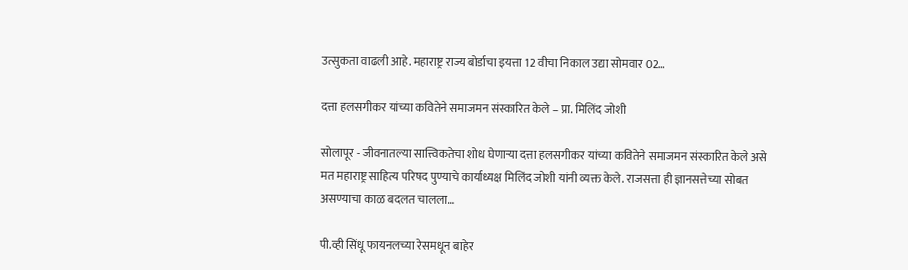उत्सुकता वाढली आहे. महाराष्ट्र राज्य बोर्डाचा इयत्ता 12 वीचा निकाल उद्या सोमवार 02…

दत्ता हलसगीकर यांच्या कवितेने समाजमन संस्कारित केले – प्रा. मिलिंद जोशी

सोलापूर - जीवनातल्या सात्त्विकतेचा शोध घेणाऱ्या दत्ता हलसगीकर यांच्या कवितेने समाजमन संस्कारित केले असे मत महाराष्ट्र साहित्य परिषद पुण्याचे कार्याध्यक्ष मिलिंद जोशी यांनी व्यक्त केले. राजसत्ता ही ज्ञानसत्तेच्या सोबत असण्याचा काळ बदलत चालला…

पी.व्ही सिंधू फायनलच्या रेसमधून बाहेर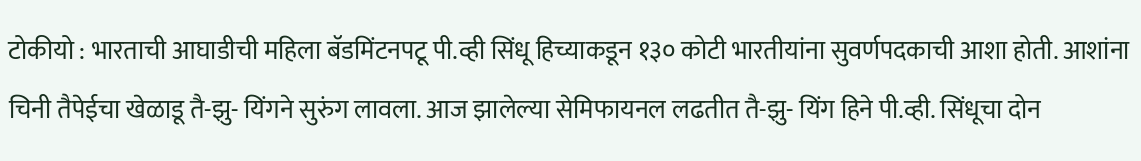टोकीयो : भारताची आघाडीची महिला बॅडमिंटनपटू पी.व्ही सिंधू हिच्याकडून १३० कोटी भारतीयांना सुवर्णपदकाची आशा होती. आशांना चिनी तैपेईचा खेळाडू तै-झु- यिंगने सुरुंग लावला. आज झालेल्या सेमिफायनल लढतीत तै-झु- यिंग हिने पी.व्ही. सिंधूचा दोन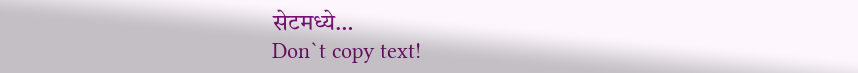सेटमध्ये…
Don`t copy text!